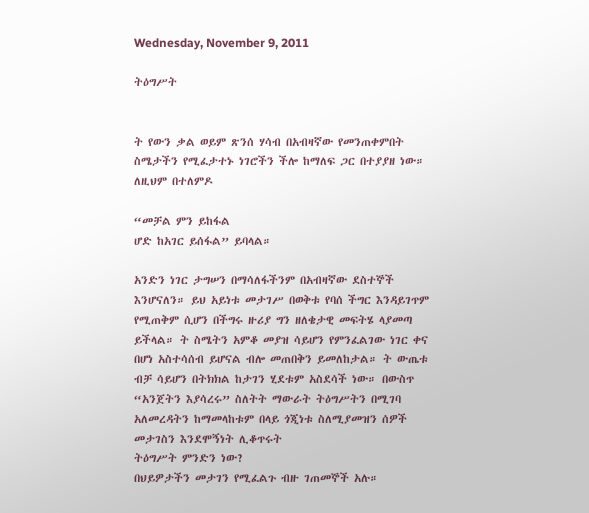Wednesday, November 9, 2011

ትዕግሥት


ት የውን ቃል ወይም ጽንሰ ሃሳብ በአብዛኛው የመንጠቀምበት ስሜታችን የሚፈታተኑ ነገሮችን ችሎ ከማለፍ ጋር በተያያዘ ነው። ለዚህም በተለምዶ

“መቻል ምን ይከፋል
ሆድ ከአገር ይሰፋል” ይባላል።

አንድን ነገር ታግሠን በማሳለፋችንም በአብዛኛው ደስተኞች እንሆናለን። ይህ አይነቱ መታገሥ በወቅቱ የባሰ ችግር እንዳይገጥም የሚጠቅም ሲሆን በችግሩ ዙሪያ ግን ዘለቄታዊ መፍትሄ ላያመጣ ይችላል። ት ስሜትን አምቆ መያዝ ሳይሆን የምንፈልገው ነገር ቀና በሆነ አስተሳሰብ ይሆናል ብሎ መጠበቅን ይመለከታል። ት ውጤቱ ብቻ ሳይሆን በትክክል ከታገን ሂደቱም አስደሳች ነው። በውስጥ “አንጀትን እያሳረሩ” ስለትት ማውራት ትዕግሥትን በሚገባ አለመረዳትን ከማመላከቱም በላይ ጎጂነቱ ስለሚያመዝን ሰዎች መታገስን እንደሞኝነት ሊቆጥሩት
ትዕግሥት ምንድን ነው?
በህይዎታችን መታገን የሚፈልጉ ብዙ ገጠመኞች አሉ።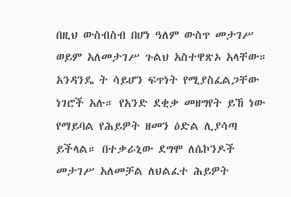በዚህ ውስብስብ በሆነ ዓለም ውስጥ መታገሥ ወይም አለመታገሥ ጉልህ አስተዋጽኦ አላቸው። አንዳንዴ ት ሳይሆን ፍጥነት የሚያስፈልጋቸው ነገሮች አሉ። የአንድ ደቂቃ መዘግየት ይኸ ነው የማይባል የሕይዎት ዘመን ዕድል ሊያሳጣ ይችላል። በተቃራኒው ደግሞ ለሴኮንዶች መታገሥ አለመቻል ለህልፈተ ሕይዎት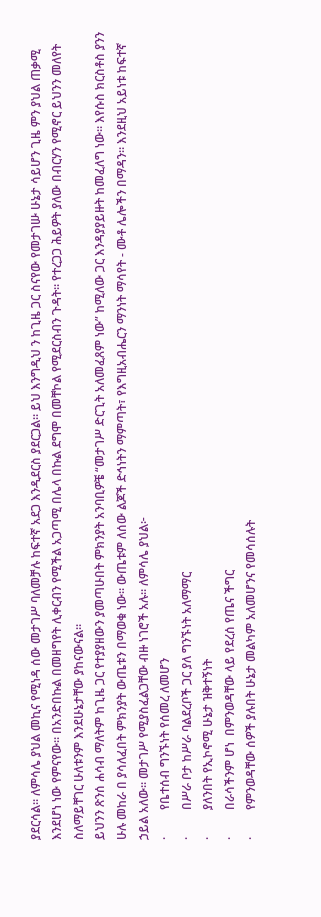ያደርሳል። ለምሳሌ ያህል መኪና የሚነዳ ሰው መታገሥ ባለመቻሉ ከፍተኛ አደጋ እንዲደርስ ያደርጋል። ይህ እንግዲህ ን ከጊዜ ጋር ስናየው የመታገሡ ሁኔታ ሳይሆን ጊዜ ምን ያህል ጠቃሚ እንደሆነ ነው የምናየው። በአንድበኩል በመዘግየት ሊቀርብን የሚችል አጋጣሚ በሌላ በኩል ደግሞ በመቸኮል የሚደርስብን ጉዳት። የተረጋጋ ሕይዎት ያለው በብርሃን የሚኖር ይህንን መለየት ስለማይቸገር ሁለቱንም እንደሁኔታቸው ያከናውናል።
ይህንን ጽንሰ ሐሳብ ማለትም ከጊዜ ጋር የተያያዘውን ያመጣሁበት ምክንያት አንባቢዎቼ “መታገሥ ድርጊት አለመፈጸም ነው” ከሚለው ጋር እንዳያያይዙት ከመፈለግ ነው። እየሱስ ክርስቶስ ያንን ሁሉ መከራ በ ያሳለፈበት ምክንያት ውጤቱን በማወቁ ነው። ውጤቱም ለሰው ልጆች ድኅነትን ማምጣት፣ የእግዚአብሔርን ማንነት ማሳየት - ሙቶ ሌሎችን በማዳን። እንደዚህ አይነቱ ከፍተኛ ኃይል አለው። መታገሥ የሚያስፈልጋቸው ብዙ ነገሮች አሉ። ለምሳሌ ያህል፦
·         የቤተሰብ ግንኙነት የሰመረ ለመሆን
·         በሥራ ቦታ ከሥራ ባልደረቦች ጋር ያለ ግንኙነት አለማማር
·         ያለንበት የኢኮኖሚ ሁኔታ ዝቅተኝነት
·         በራሳችንም ሆነ  በምንወዳቸው ላይ የደረሰ የጤና ችግር
·         የምንወዳቸው ሰዎች ያሉበት ሁኔታ መልካም አለመሆንና የመሳሰሉት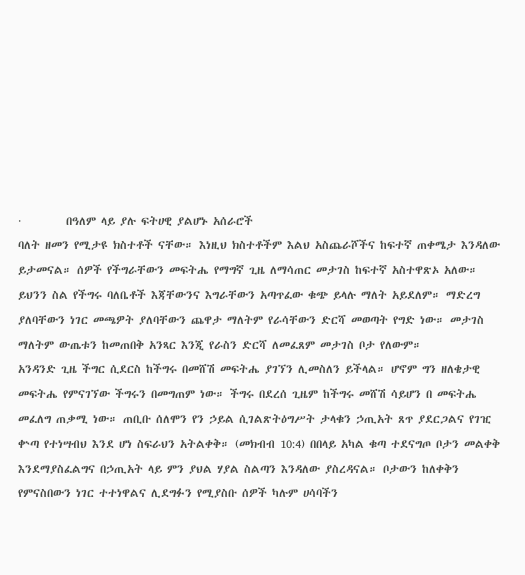·         በዓለም ላይ ያሉ ፍትሀዊ ያልሆኑ አሰራሮች
ባለት ዘመን የሚታዩ ክስተቶች ናቸው። እነዚህ ክስተቶችም እልህ አስጨራሾችና ከፍተኛ ጠቀሜታ እንዳለው ይታመናል። ሰዎች የችግራቸውን መፍትሔ የማግኛ ጊዜ ለማሳጠር መታገስ ከፍተኛ አስተዋጽኦ አለው። ይህንን ስል የችግሩ ባለቤቶች እጃቸውንና እግራቸውን አጣጥፈው ቁጭ ይላሉ ማለት አይደለም። ማድረግ ያለባቸውን ነገር መጫዎት ያለባቸውን ጨዋታ ማለትም የራሳቸውን ድርሻ መወጣት የግድ ነው። መታገስ ማለትም ውጤቱን ከመጠበቅ አንጻር እንጂ የራስን ድርሻ ለመፈጸም መታገስ ቦታ የለውም።
አንዳንድ ጊዜ ችግር ሲደርስ ከችግሩ በመሸሽ መፍትሔ ያገኘን ሊመስለን ይችላል። ሆኖም ግን ዘለቄታዊ መፍትሔ የምናገኘው ችግሩን በመግጠም ነው። ችግሩ በደረሰ ጊዜም ከችግሩ መሸሽ ሳይሆን በ መፍትሔ መፈለግ ጠቃሚ ነው። ጠቢቡ ሰለሞን የን ኃይል ሲገልጽትዕግሥት ታላቁን ኃጢአት ጸጥ ያደርጋልና የገዢ ቍጣ የተነሣብህ እንደ ሆነ ስፍራህን አትልቀቅ። (መክብብ 10:4) በበላይ አካል ቁጣ ተደናግጦ ቦታን መልቀቅ እንደማያስፈልግና በኃጢአት ላይ ምን ያህል ሃያል ስልጣን እንዳለው ያስረዳናል። ቦታውን ከለቀቅን የምናስበውን ነገር ተተነዋልና ሊደግፉን የሚያስቡ ሰዎች ካሉም ሀሳባችን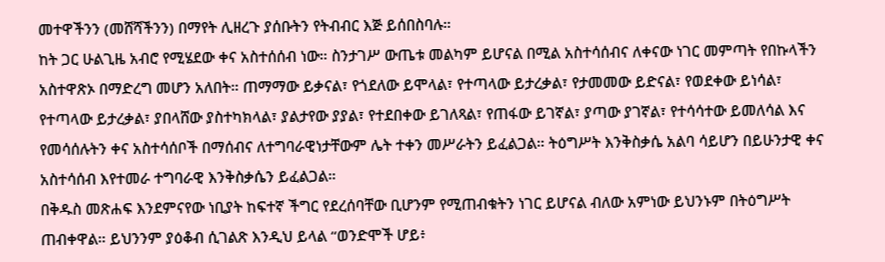መተዋችንን (መሸሻችንን) በማየት ሊዘረጉ ያሰቡትን የትብብር እጅ ይሰበስባሉ።
ከት ጋር ሁልጊዜ አብሮ የሚሄደው ቀና አስተሰሰብ ነው። ስንታገሥ ውጤቱ መልካም ይሆናል በሚል አስተሳሰብና ለቀናው ነገር መምጣት የበኩላችን አስተዋጽኦ በማድረግ መሆን አለበት። ጠማማው ይቃናል፣ የጎደለው ይሞላል፣ የተጣላው ይታረቃል፣ የታመመው ይድናል፣ የወደቀው ይነሳል፣ የተጣላው ይታረቃል፣ ያበላሸው ያስተካክላል፣ ያልታየው ያያል፣ የተደበቀው ይገለጻል፣ የጠፋው ይገኛል፣ ያጣው ያገኛል፣ የተሳሳተው ይመለሳል እና የመሳሰሉትን ቀና አስተሳሰቦች በማሰብና ለተግባራዊነታቸውም ሌት ተቀን መሥራትን ይፈልጋል። ትዕግሥት እንቅስቃሴ አልባ ሳይሆን በይሁንታዊ ቀና አስተሳሰብ እየተመራ ተግባራዊ እንቅስቃሴን ይፈልጋል።
በቅዱስ መጽሐፍ እንደምናየው ነቢያት ከፍተኛ ችግር የደረሰባቸው ቢሆንም የሚጠብቁትን ነገር ይሆናል ብለው አምነው ይህንኑም በትዕግሥት ጠብቀዋል። ይህንንም ያዕቆብ ሲገልጽ እንዲህ ይላል “ወንድሞች ሆይ፥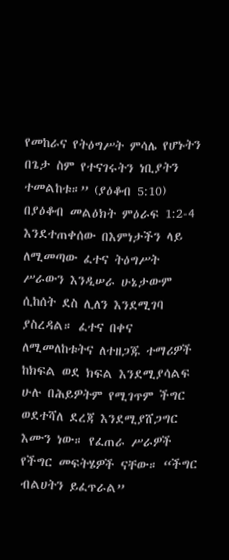የመከራና የትዕግሥት ምሳሌ የሆኑትን በጌታ ስም የተናገሩትን ነቢያትን ተመልከቱ።” (ያዕቆብ 5:10) በያዕቆብ መልዕክት ምዕራፍ 1:2-4 እንደተጠቀሰው በእምነታችን ላይ ለሚመጣው ፈተና ትዕግሥት ሥራውን እንዲሠራ ሁኔታውም ሲከሰት ደስ ሊለን እንደሚገባ ያስረዳል። ፈተና በቀና ለሚመለከቱትና ለተዘጋጁ ተማሪዎች ከክፍል ወደ ክፍል እንደሚያሳልፍ ሁሉ በሕይዎትም የሚገጥም ችግር ወደተሻለ ደረጃ እንደሚያሸጋግር እሙን ነው። የፈጠራ ሥራዎች የችግር መፍትሄዎች ናቸው። “ችግር ብልሀትን ይፈጥራል”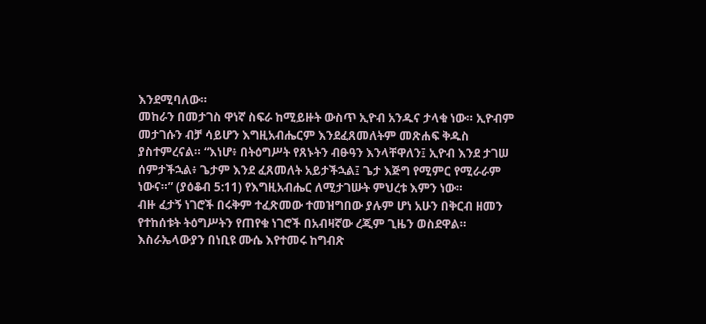እንደሚባለው።
መከራን በመታገስ ዋነኛ ስፍራ ከሚይዙት ውስጥ ኢዮብ አንዱና ታላቁ ነው። ኢዮብም መታገሱን ብቻ ሳይሆን እግዚአብሔርም እንደፈጸመለትም መጽሐፍ ቅዱስ ያስተምረናል። “እነሆ፥ በትዕግሥት የጸኑትን ብፁዓን እንላቸዋለን፤ ኢዮብ እንደ ታገሠ ሰምታችኋል፥ ጌታም እንደ ፈጸመለት አይታችኋል፤ ጌታ እጅግ የሚምር የሚራራም ነውና።” (ያዕቆብ 5:11) የእግዚአብሔር ለሚታገሡት ምህረቱ እምን ነው።
ብዙ ፈታኝ ነገሮች በሩቅም ተፈጽመው ተመዝግበው ያሉም ሆነ አሁን በቅርብ ዘመን የተከሰቱት ትዕግሥትን የጠየቁ ነገሮች በአብዛኛው ረጂም ጊዜን ወስደዋል። እስራኤላውያን በነቢዩ ሙሴ እየተመሩ ከግብጽ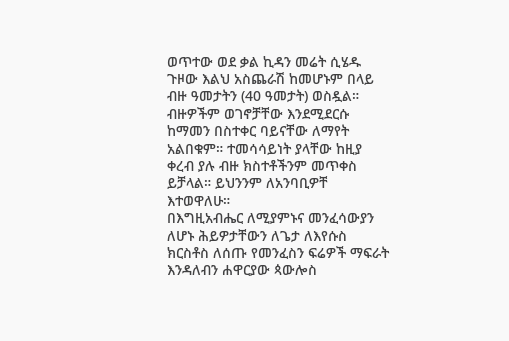ወጥተው ወደ ቃል ኪዳን መሬት ሲሄዱ ጉዞው እልህ አስጨራሽ ከመሆኑም በላይ ብዙ ዓመታትን (40 ዓመታት) ወስዷል። ብዙዎችም ወገኖቻቸው እንደሚደርሱ ከማመን በስተቀር ባይናቸው ለማየት አልበቁም። ተመሳሳይነት ያላቸው ከዚያ ቀረብ ያሉ ብዙ ክስተቶችንም መጥቀስ ይቻላል። ይህንንም ለአንባቢዎቸ እተወዋለሁ።
በእግዚአብሔር ለሚያምኑና መንፈሳውያን ለሆኑ ሕይዎታቸውን ለጌታ ለእየሱስ ክርስቶስ ለሰጡ የመንፈስን ፍሬዎች ማፍራት እንዳለብን ሐዋርያው ጳውሎስ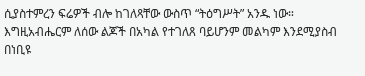ሲያስተምረን ፍሬዎች ብሎ ከገለጻቸው ውስጥ “ትዕግሥት” አንዱ ነው።  እግዚአብሔርም ለሰው ልጆች በአካል የተገለጸ ባይሆንም መልካም እንደሚያስብ በነቢዩ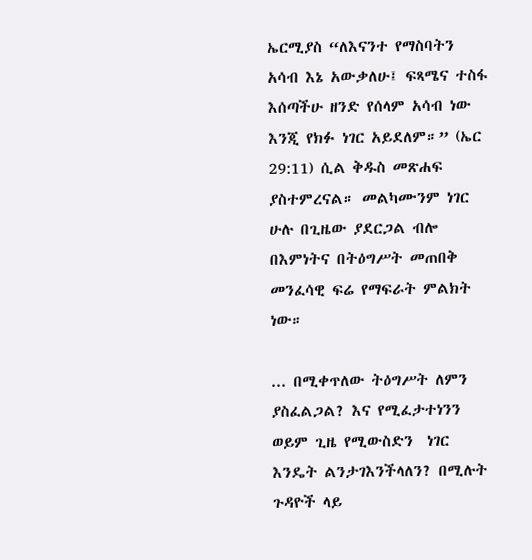ኤርሚያስ “ለእናንተ የማስባትን አሳብ እኔ አውቃለሁ፤ ፍጻሜና ተስፋ እሰጣችሁ ዘንድ የሰላም አሳብ ነው እንጂ የክፉ ነገር አይደለም።” (ኤር 29:11) ሲል ቅዱስ መጽሐፍ ያስተምረናል። መልካሙንም ነገር ሁሉ በጊዜው ያደርጋል ብሎ በእምነትና በትዕግሥት መጠበቅ መንፈሳዊ ፍሬ የማፍራት ምልክት ነው።

... በሚቀጥለው ትዕግሥት ለምን ያስፈልጋል? እና የሚፈታተነንን ወይም ጊዜ የሚውስድን  ነገር እንዴት ልንታገእንችላለን? በሚሉት ጉዳዮች ላይ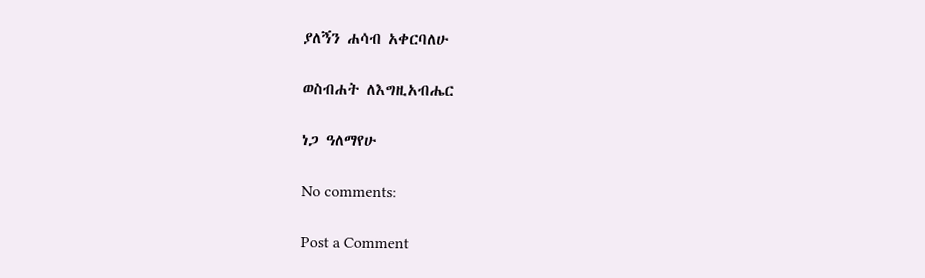ያለኝን ሐሳብ አቀርባለሁ

ወስብሐት ለእግዚአብሔር

ነጋ ዓለማየሁ

No comments:

Post a Comment